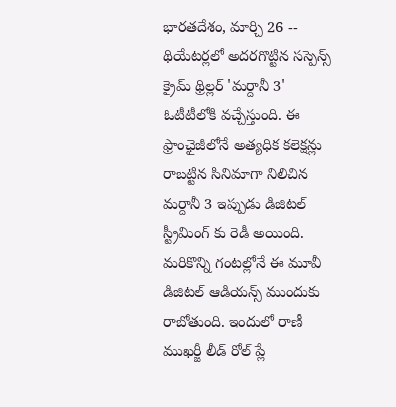భారతదేశం, మార్చి 26 -- థియేటర్లలో అదరగొట్టిన సస్పెన్స్ క్రైమ్ థ్రిల్లర్ 'మర్దానీ 3' ఓటీటీలోకి వచ్చేస్తుంది. ఈ ఫ్రాంఛైజీలోనే అత్యధిక కలెక్షన్లు రాబట్టిన సినిమాగా నిలిచిన మర్దానీ 3 ఇప్పుడు డిజిటల్ స్ట్రీమింగ్ కు రెడీ అయింది. మరికొన్ని గంటల్లోనే ఈ మూవీ డిజిటల్ ఆడియన్స్ ముందుకు రాబోతుంది. ఇందులో రాణీ ముఖర్జీ లీడ్ రోల్ ప్లే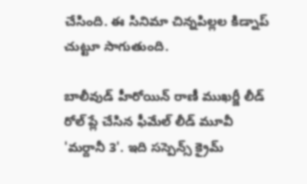చేసింది. ఈ సినిమా చిన్నపిల్లల కిడ్నాప్ చుట్టూ సాగుతుంది.

బాలీవుడ్ హీరోయిన్ రాణీ ముఖర్జీ లీడ్ రోల్ ప్లే చేసిన ఫీమేల్ లీడ్ మూవీ 'మర్దానీ 3'. ఇది సస్పెన్స్ క్రైమ్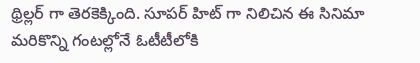థ్రిల్లర్ గా తెరకెక్కింది. సూపర్ హిట్ గా నిలిచిన ఈ సినిమా మరికొన్ని గంటల్లోనే ఓటీటీలోకి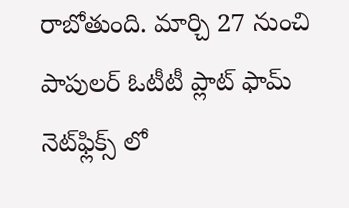రాబోతుంది. మార్చి 27 నుంచి పాపులర్ ఓటీటీ ప్లాట్ ఫామ్ నెట్‌ఫ్లిక్స్ లో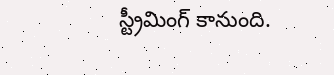స్ట్రీమింగ్ కానుంది.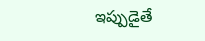ఇప్పుడైతే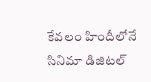కేవలం హిందీలోనే సినిమా డిజిటల్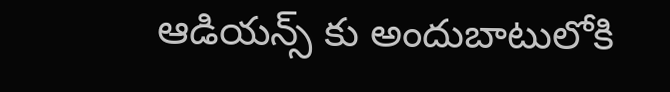ఆడియన్స్ కు అందుబాటులోకి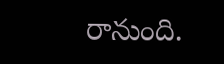రానుంది.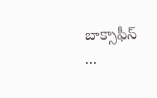బాక్సాఫీస్ ...